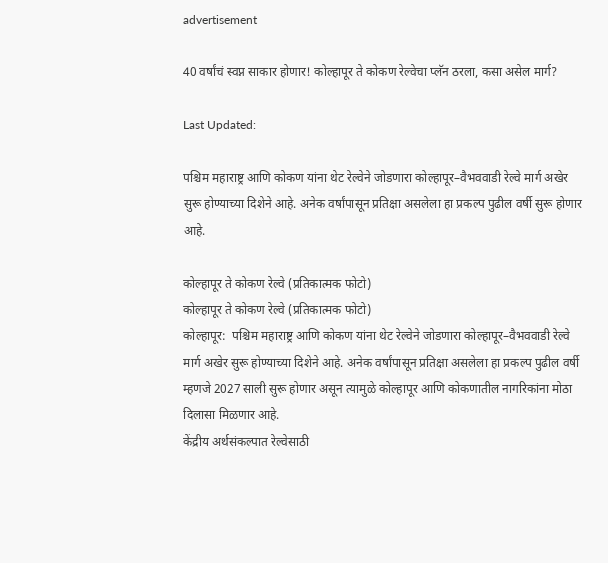advertisement

40 वर्षांचं स्वप्न साकार होणार! कोल्हापूर ते कोकण रेल्वेचा प्लॅन ठरला, कसा असेल मार्ग?

Last Updated:

पश्चिम महाराष्ट्र आणि कोकण यांना थेट रेल्वेने जोडणारा कोल्हापूर–वैभववाडी रेल्वे मार्ग अखेर सुरू होण्याच्या दिशेने आहे. अनेक वर्षांपासून प्रतिक्षा असलेला हा प्रकल्प पुढील वर्षी सुरू होणार आहे.

कोल्हापूर ते कोकण रेल्वे (प्रतिकात्मक फोटो)
कोल्हापूर ते कोकण रेल्वे (प्रतिकात्मक फोटो)
कोल्हापूर:  पश्चिम महाराष्ट्र आणि कोकण यांना थेट रेल्वेने जोडणारा कोल्हापूर–वैभववाडी रेल्वे मार्ग अखेर सुरू होण्याच्या दिशेने आहे. अनेक वर्षांपासून प्रतिक्षा असलेला हा प्रकल्प पुढील वर्षी म्हणजे 2027 साली सुरू होणार असून त्यामुळे कोल्हापूर आणि कोकणातील नागरिकांना मोठा दिलासा मिळणार आहे.
केंद्रीय अर्थसंकल्पात रेल्वेसाठी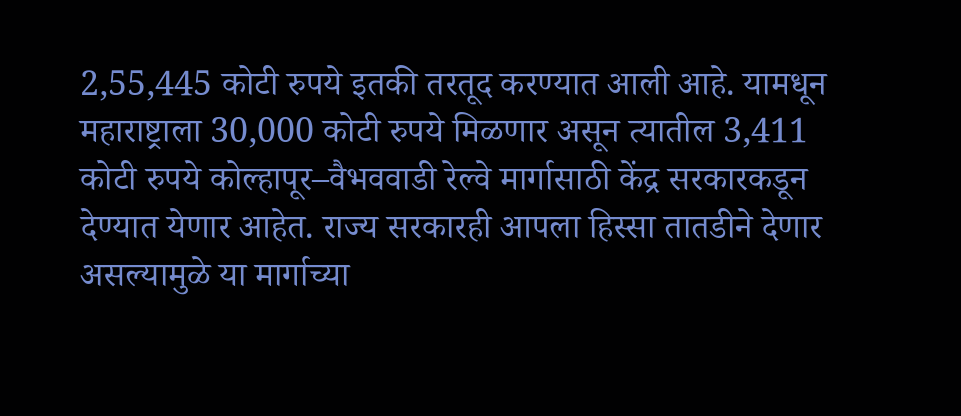2,55,445 कोटी रुपये इतकी तरतूद करण्यात आली आहे. यामधून महाराष्ट्राला 30,000 कोटी रुपये मिळणार असून त्यातील 3,411 कोटी रुपये कोल्हापूर–वैभववाडी रेल्वे मार्गासाठी केंद्र सरकारकडून देण्यात येणार आहेत. राज्य सरकारही आपला हिस्सा तातडीने देणार असल्यामुळे या मार्गाच्या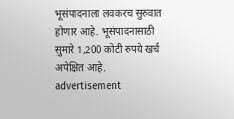भूसंपादनाला लवकरच सुरुवात होणार आहे. भूसंपादनासाठी सुमारे 1,200 कोटी रुपये खर्च अपेक्षित आहे.
advertisement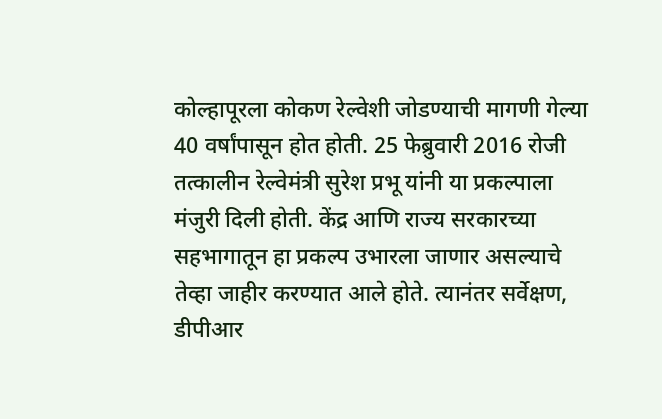कोल्हापूरला कोकण रेल्वेशी जोडण्याची मागणी गेल्या 40 वर्षांपासून होत होती. 25 फेब्रुवारी 2016 रोजी तत्कालीन रेल्वेमंत्री सुरेश प्रभू यांनी या प्रकल्पाला मंजुरी दिली होती. केंद्र आणि राज्य सरकारच्या सहभागातून हा प्रकल्प उभारला जाणार असल्याचे तेव्हा जाहीर करण्यात आले होते. त्यानंतर सर्वेक्षण, डीपीआर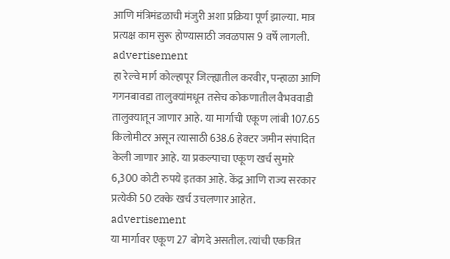आणि मंत्रिमंडळाची मंजुरी अशा प्रक्रिया पूर्ण झाल्या. मात्र प्रत्यक्ष काम सुरू होण्यासाठी जवळपास 9 वर्षे लागली.
advertisement
हा रेल्वे मार्ग कोल्हापूर जिल्ह्यातील करवीर, पन्हाळा आणि गगनबावडा तालुक्यांमधून तसेच कोकणातील वैभववाडी तालुक्यातून जाणार आहे. या मार्गाची एकूण लांबी 107.65 किलोमीटर असून त्यासाठी 638.6 हेक्टर जमीन संपादित केली जाणार आहे. या प्रकल्पाचा एकूण खर्च सुमारे 6,300 कोटी रुपये इतका आहे. केंद्र आणि राज्य सरकार प्रत्येकी 50 टक्के खर्च उचलणार आहेत.
advertisement
या मार्गावर एकूण 27 बोगदे असतील. त्यांची एकत्रित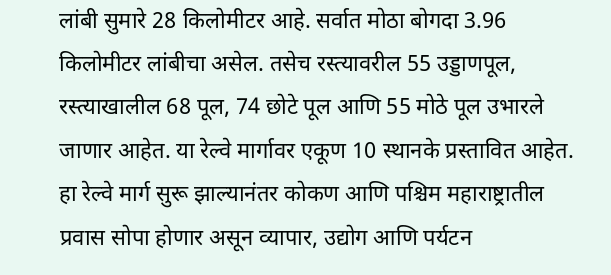लांबी सुमारे 28 किलोमीटर आहे. सर्वात मोठा बोगदा 3.96 किलोमीटर लांबीचा असेल. तसेच रस्त्यावरील 55 उड्डाणपूल, रस्त्याखालील 68 पूल, 74 छोटे पूल आणि 55 मोठे पूल उभारले जाणार आहेत. या रेल्वे मार्गावर एकूण 10 स्थानके प्रस्तावित आहेत.
हा रेल्वे मार्ग सुरू झाल्यानंतर कोकण आणि पश्चिम महाराष्ट्रातील प्रवास सोपा होणार असून व्यापार, उद्योग आणि पर्यटन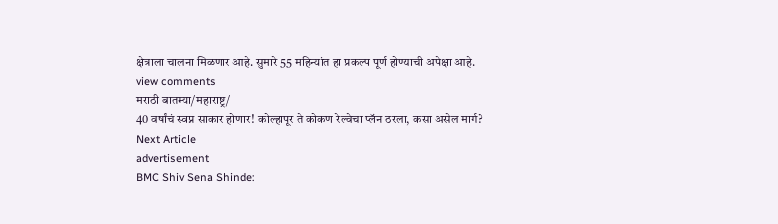क्षेत्राला चालना मिळणार आहे. सुमारे 55 महिन्यांत हा प्रकल्प पूर्ण होण्याची अपेक्षा आहे.
view comments
मराठी बातम्या/महाराष्ट्र/
40 वर्षांचं स्वप्न साकार होणार! कोल्हापूर ते कोकण रेल्वेचा प्लॅन ठरला, कसा असेल मार्ग?
Next Article
advertisement
BMC Shiv Sena Shinde: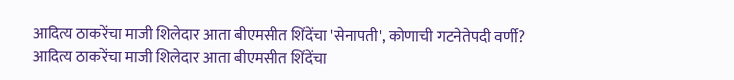आदित्य ठाकरेंचा माजी शिलेदार आता बीएमसीत शिंदेंचा 'सेनापती', कोणाची गटनेतेपदी वर्णी?
आदित्य ठाकरेंचा माजी शिलेदार आता बीएमसीत शिंदेंचा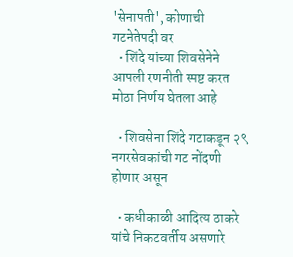'सेनापती', कोणाची गटनेतेपदी वर
  • शिंदे यांच्या शिवसेनेने आपली रणनीती स्पष्ट करत मोठा निर्णय घेतला आहे

  • शिवसेना शिंदे गटाकडून २९ नगरसेवकांची गट नोंदणी होणार असून

  • कधीकाळी आदित्य ठाकरे यांचे निकटवर्तीय असणारे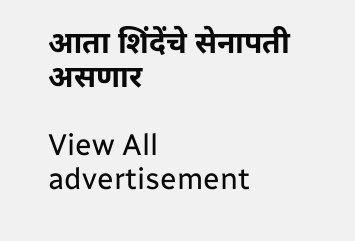आता शिंदेंचे सेनापती असणार

View All
advertisement